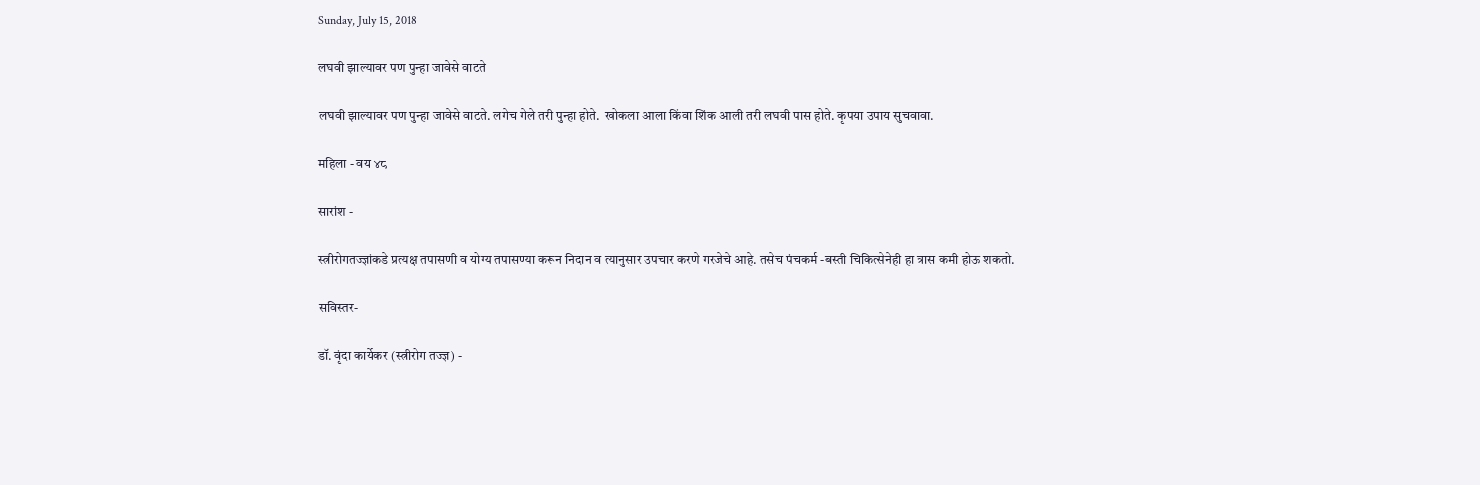Sunday, July 15, 2018

लघवी झाल्यावर पण पुन्हा जावेसे वाटते

लघवी झाल्यावर पण पुन्हा जावेसे वाटते. लगेच गेले तरी पुन्हा होते.  खोकला आला किंवा शिंक आली तरी लघवी पास होते. कृपया उपाय सुचवावा.

महिला - वय ४८

सारांश -

स्त्रीरोगतज्ज्ञांकडे प्रत्यक्ष तपासणी व योग्य तपासण्या करून निदान व त्यानुसार उपचार करणे गरजेचे आहे. तसेच पंचकर्म -बस्ती चिकित्सेनेही हा त्रास कमी होऊ शकतो.

सविस्तर-

डॉ. वृंदा कार्येकर (स्त्रीरोग तज्ज्ञ) -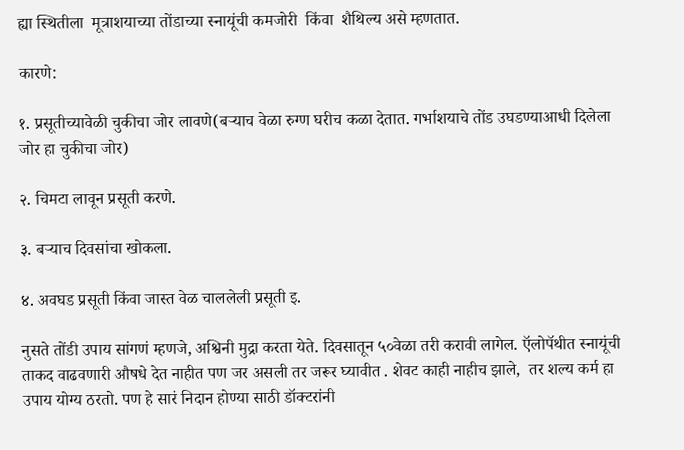ह्या स्थितीला  मूत्राशयाच्या तोंडाच्या स्नायूंची कमजोरी  किंवा  शैथिल्य असे म्हणतात.

कारणे:

१. प्रसूतीच्यावेळी चुकीचा जोर लावणे(बऱ्याच वेळा रुग्ण घरीच कळा देतात. गर्भाशयाचे तोंड उघडण्याआधी दिलेला जोर हा चुकीचा जोर)

२. चिमटा लावून प्रसूती करणे.

३. बऱ्याच दिवसांचा खोकला.

४. अवघड प्रसूती किंवा जास्त वेळ चाललेली प्रसूती इ.

नुसते तोंडी उपाय सांगणं म्हणजे, अश्विनी मुद्रा करता येते. दिवसातून ५०वेळा तरी करावी लागेल. ऍलोपॅथीत स्नायूंची ताकद वाढवणारी औषधे देत नाहीत पण जर असली तर जरूर घ्यावीत . शेवट काही नाहीच झाले,  तर शल्य कर्म हा उपाय योग्य ठरतो. पण हे सारं निदान होण्या साठी डॉक्टरांनी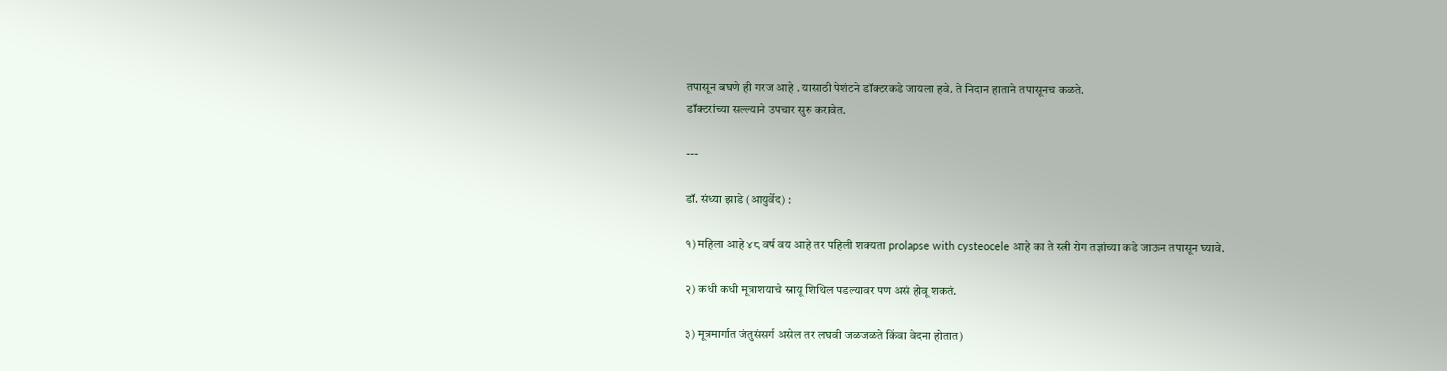तपासून बघणे ही गरज आहे . यासाठी पेशंटने डॉक्टरकडे जायला हवे. ते निदान हाताने तपासूनच कळते.
डॉक्टरांच्या सल्ल्याने उपचार सुरु करावेत.

---

डॉ. संध्या झाडे (आयुर्वेद) :

१) महिला आहे ४८ वर्ष वय आहे तर पहिली शक्यता prolapse with cysteocele आहे का ते स्त्री रोग तज्ञांच्या कडे जाऊन तपासून घ्यावे.

२) कधी कधी मूत्राशयाचे स्नायू शिथिल पडल्यावर पण असं होवू शकतं.

३) मूत्रमार्गात जंतुसंसर्ग असेल तर लघवी जळजळते किंवा वेदना होतात)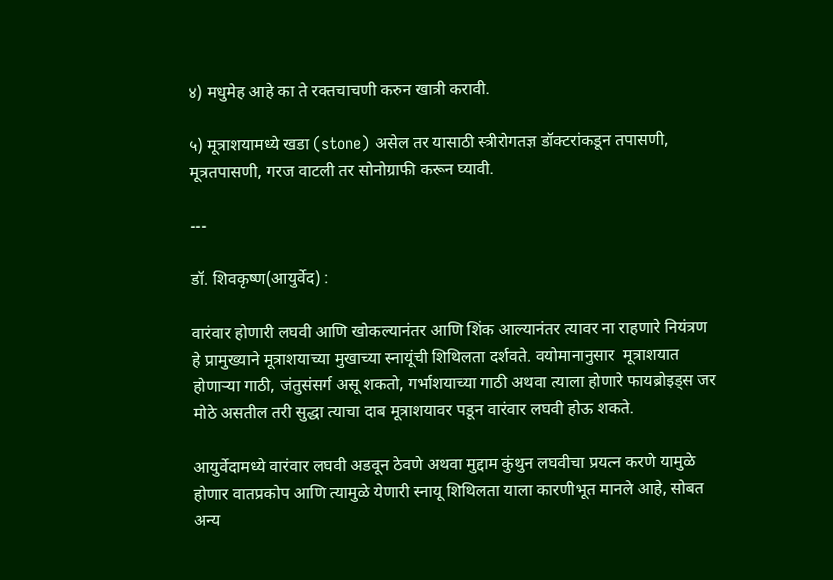४) मधुमेह आहे का ते रक्तचाचणी करुन खात्री करावी.

५) मूत्राशयामध्ये खडा (stone) असेल तर यासाठी स्त्रीरोगतज्ञ डॉक्टरांकडून तपासणी, मूत्रतपासणी, गरज वाटली तर सोनोग्राफी करून घ्यावी.

---

डॉ. शिवकृष्ण(आयुर्वेद) :

वारंवार होणारी लघवी आणि खोकल्यानंतर आणि शिंक आल्यानंतर त्यावर ना राहणारे नियंत्रण हे प्रामुख्याने मूत्राशयाच्या मुखाच्या स्नायूंची शिथिलता दर्शवते. वयोमानानुसार  मूत्राशयात होणाऱ्या गाठी, जंतुसंसर्ग असू शकतो, गर्भाशयाच्या गाठी अथवा त्याला होणारे फायब्रोइड्स जर मोठे असतील तरी सुद्धा त्याचा दाब मूत्राशयावर पडून वारंवार लघवी होऊ शकते.

आयुर्वेदामध्ये वारंवार लघवी अडवून ठेवणे अथवा मुद्दाम कुंथुन लघवीचा प्रयत्न करणे यामुळे होणार वातप्रकोप आणि त्यामुळे येणारी स्नायू शिथिलता याला कारणीभूत मानले आहे, सोबत अन्य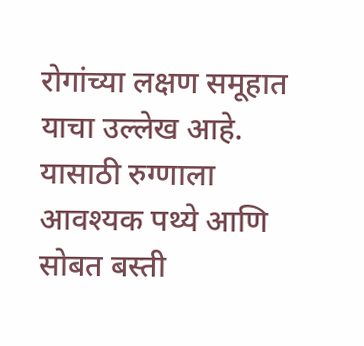रोगांच्या लक्षण समूहात याचा उल्लेख आहे. यासाठी रुग्णाला आवश्यक पथ्ये आणि सोबत बस्ती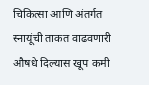चिकित्सा आणि अंतर्गत स्नायूंची ताकत वाढवणारी औषधे दिल्यास खूप कमी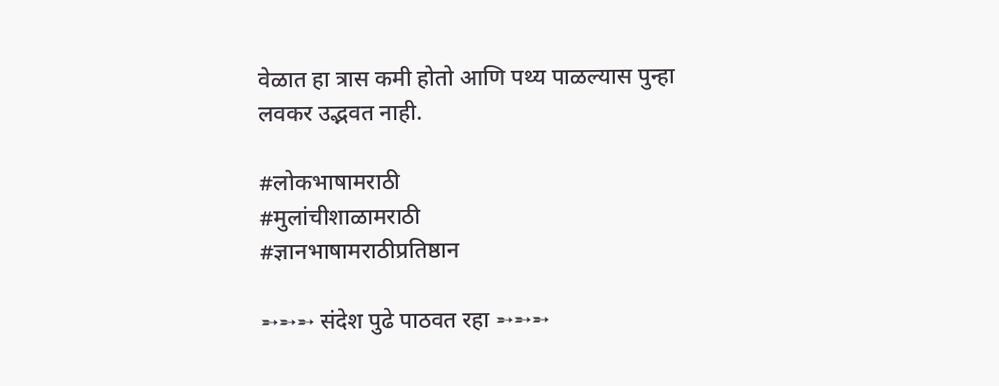वेळात हा त्रास कमी होतो आणि पथ्य पाळल्यास पुन्हा लवकर उद्भवत नाही.

#लोकभाषामराठी
#मुलांचीशाळामराठी
#ज्ञानभाषामराठीप्रतिष्ठान

➵➵➵ संदेश पुढे पाठवत रहा ➵➵➵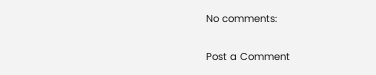No comments:

Post a Comment